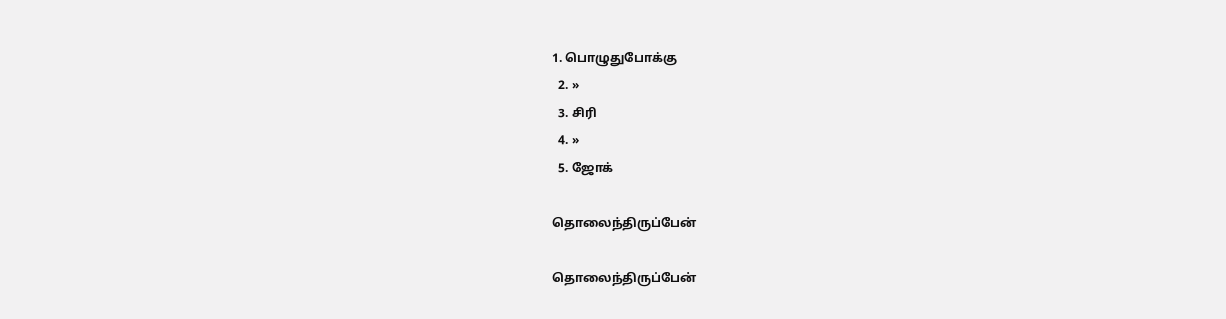1. பொழுதுபோக்கு
  2. »
  3. சிரி
  4. »
  5. ஜோக்

தொலை‌ந்‌திரு‌ப்பே‌ன்

தொலை‌ந்‌திரு‌ப்பே‌ன்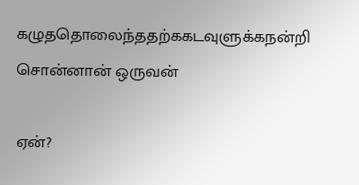கழுததொலைந்ததற்ககடவுளுக்கநன்றி சொன்னான் ஒருவ‌ன்

ஏன்?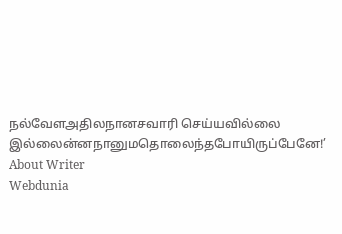ந‌ல்வேளஅதிலநானசவா‌ரி செய்யவில்லை இ‌ல்லை‌ன்னநானுமதொலைந்தபோயிருப்பேனே!’
About Writer
Webdunia